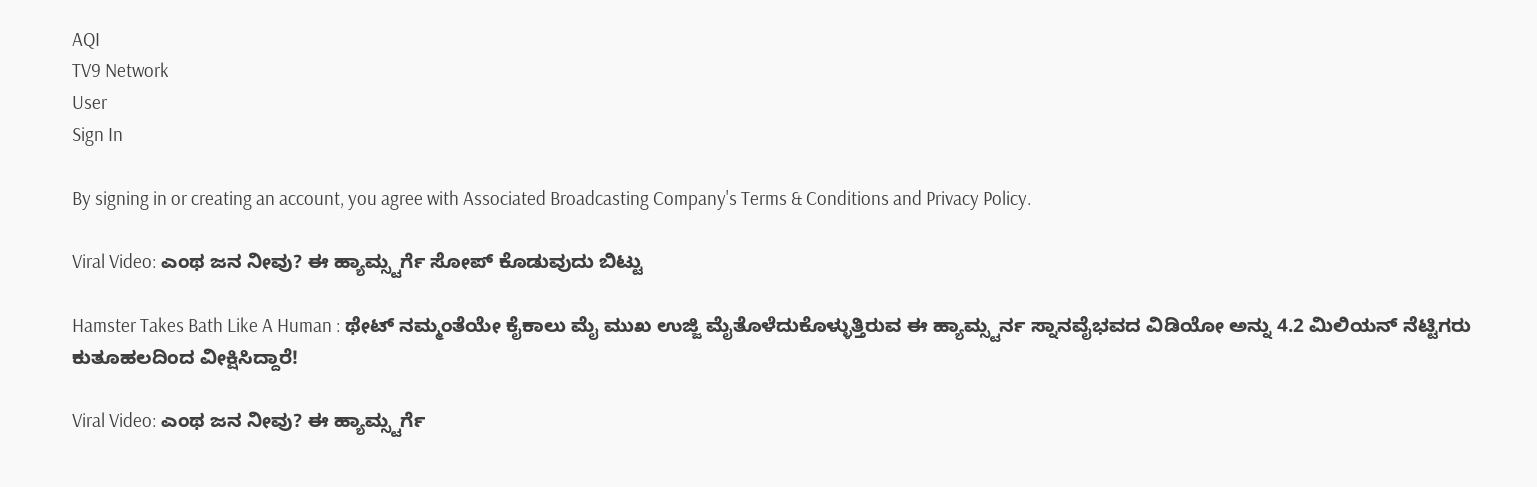AQI
TV9 Network
User
Sign In

By signing in or creating an account, you agree with Associated Broadcasting Company's Terms & Conditions and Privacy Policy.

Viral Video: ಎಂಥ ಜನ ನೀವು? ಈ ಹ್ಯಾಮ್ಸ್ಟರ್ಗೆ ಸೋಪ್ ಕೊಡುವುದು ಬಿಟ್ಟು

Hamster Takes Bath Like A Human : ಥೇಟ್ ನಮ್ಮಂತೆಯೇ ಕೈಕಾಲು ಮೈ ಮುಖ ಉಜ್ಜಿ ಮೈತೊಳೆದುಕೊಳ್ಳುತ್ತಿರುವ ಈ ಹ್ಯಾಮ್ಸ್ಟರ್ನ ಸ್ನಾನವೈಭವದ ವಿಡಿಯೋ ಅನ್ನು 4.2 ಮಿಲಿಯನ್ ನೆಟ್ಟಿಗರು ಕುತೂಹಲದಿಂದ ವೀಕ್ಷಿಸಿದ್ದಾರೆ!

Viral Video: ಎಂಥ ಜನ ನೀವು? ಈ ಹ್ಯಾಮ್ಸ್ಟರ್ಗೆ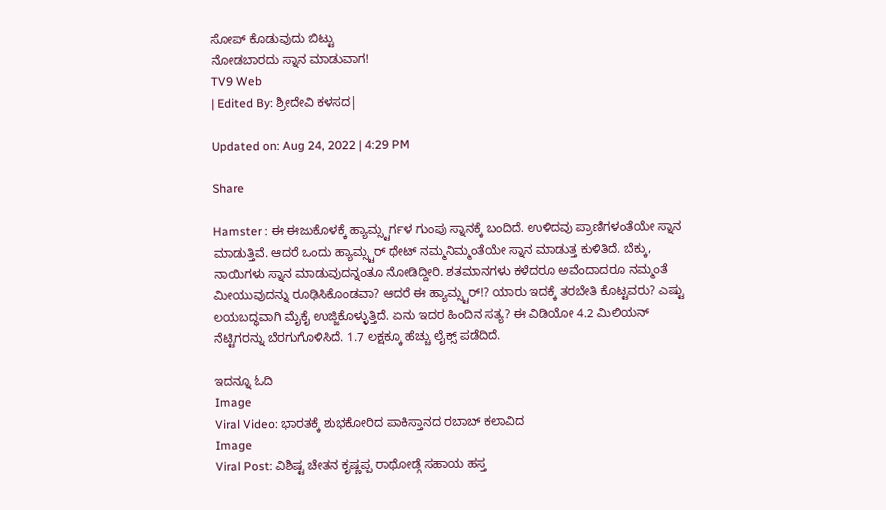ಸೋಪ್ ಕೊಡುವುದು ಬಿಟ್ಟು
ನೋಡಬಾರದು ಸ್ನಾನ ಮಾಡುವಾಗ!
TV9 Web
| Edited By: ಶ್ರೀದೇವಿ ಕಳಸದ|

Updated on: Aug 24, 2022 | 4:29 PM

Share

Hamster : ಈ ಈಜುಕೊಳಕ್ಕೆ ಹ್ಯಾಮ್ಸ್ಟರ್ಗಳ ಗುಂಪು ಸ್ನಾನಕ್ಕೆ ಬಂದಿದೆ. ಉಳಿದವು ಪ್ರಾಣಿಗಳಂತೆಯೇ ಸ್ನಾನ ಮಾಡುತ್ತಿವೆ. ಆದರೆ ಒಂದು ಹ್ಯಾಮ್ಸ್ಟರ್ ಥೇಟ್ ನಮ್ಮನಿಮ್ಮಂತೆಯೇ ಸ್ನಾನ ಮಾಡುತ್ತ ಕುಳಿತಿದೆ. ಬೆಕ್ಕು, ನಾಯಿಗಳು ಸ್ನಾನ ಮಾಡುವುದನ್ನಂತೂ ನೋಡಿದ್ದೀರಿ. ಶತಮಾನಗಳು ಕಳೆದರೂ ಅವೆಂದಾದರೂ ನಮ್ಮಂತೆ ಮೀಯುವುದನ್ನು ರೂಢಿಸಿಕೊಂಡವಾ? ಆದರೆ ಈ ಹ್ಯಾಮ್ಸ್ಟರ್!? ಯಾರು ಇದಕ್ಕೆ ತರಬೇತಿ ಕೊಟ್ಟವರು? ಎಷ್ಟು ಲಯಬದ್ಧವಾಗಿ ಮೈಕೈ ಉಜ್ಜಿಕೊಳ್ಳುತ್ತಿದೆ. ಏನು ಇದರ ಹಿಂದಿನ ಸತ್ಯ? ಈ ವಿಡಿಯೋ 4.2 ಮಿಲಿಯನ್ ನೆಟ್ಟಿಗರನ್ನು ಬೆರಗುಗೊಳಿಸಿದೆ. 1.7 ಲಕ್ಷಕ್ಕೂ ಹೆಚ್ಚು ಲೈಕ್ಸ್ ಪಡೆದಿದೆ.

ಇದನ್ನೂ ಓದಿ
Image
Viral Video: ಭಾರತಕ್ಕೆ ಶುಭಕೋರಿದ ಪಾಕಿಸ್ತಾನದ ರಬಾಬ್ ಕಲಾವಿದ
Image
Viral Post: ವಿಶಿಷ್ಟ ಚೇತನ ಕೃಷ್ಣಪ್ಪ ರಾಥೋಡ್ಗೆ ಸಹಾಯ ಹಸ್ತ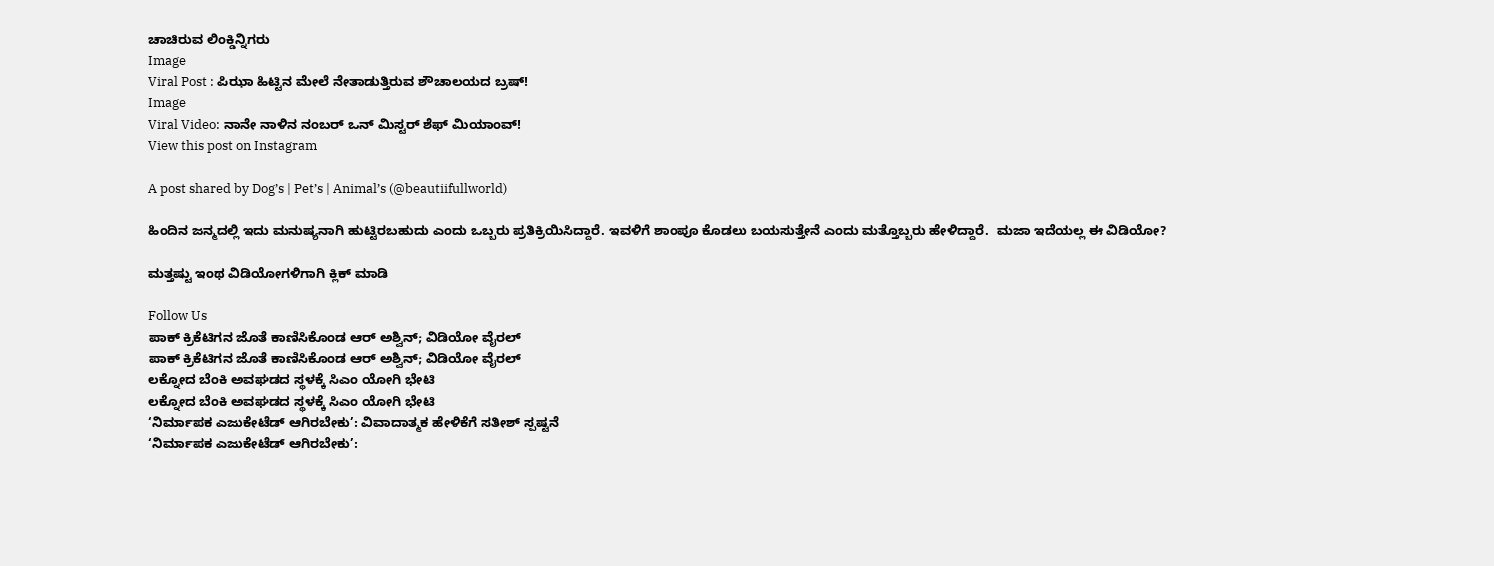ಚಾಚಿರುವ ಲಿಂಕ್ಡಿನ್ನಿಗರು
Image
Viral Post : ಪಿಝಾ ಹಿಟ್ಟಿನ ಮೇಲೆ ನೇತಾಡುತ್ತಿರುವ ಶೌಚಾಲಯದ ಬ್ರಷ್!
Image
Viral Video: ನಾನೇ ನಾಳಿನ ನಂಬರ್ ಒನ್ ಮಿಸ್ಟರ್ ಶೆಫ್ ಮಿಯಾಂವ್!
View this post on Instagram

A post shared by Dog’s | Pet’s | Animal’s (@beautiifullworld)

ಹಿಂದಿನ ಜನ್ಮದಲ್ಲಿ ಇದು ಮನುಷ್ಯನಾಗಿ ಹುಟ್ಟಿರಬಹುದು ಎಂದು ಒಬ್ಬರು ಪ್ರತಿಕ್ರಿಯಿಸಿದ್ದಾರೆ. ಇವಳಿಗೆ ಶಾಂಪೂ ಕೊಡಲು ಬಯಸುತ್ತೇನೆ ಎಂದು ಮತ್ತೊಬ್ಬರು ಹೇಳಿದ್ದಾರೆ.  ಮಜಾ ಇದೆಯಲ್ಲ ಈ ವಿಡಿಯೋ?

ಮತ್ತಷ್ಟು ಇಂಥ ವಿಡಿಯೋಗಳಿಗಾಗಿ ಕ್ಲಿಕ್ ಮಾಡಿ

Follow Us
ಪಾಕ್ ಕ್ರಿಕೆಟಿಗನ ಜೊತೆ ಕಾಣಿಸಿಕೊಂಡ ಆರ್ ಅಶ್ವಿನ್; ವಿಡಿಯೋ ವೈರಲ್
ಪಾಕ್ ಕ್ರಿಕೆಟಿಗನ ಜೊತೆ ಕಾಣಿಸಿಕೊಂಡ ಆರ್ ಅಶ್ವಿನ್; ವಿಡಿಯೋ ವೈರಲ್
ಲಕ್ನೋದ ಬೆಂಕಿ ಅವಘಡದ ಸ್ಥಳಕ್ಕೆ ಸಿಎಂ ಯೋಗಿ ಭೇಟಿ
ಲಕ್ನೋದ ಬೆಂಕಿ ಅವಘಡದ ಸ್ಥಳಕ್ಕೆ ಸಿಎಂ ಯೋಗಿ ಭೇಟಿ
‘ನಿರ್ಮಾಪಕ ಎಜುಕೇಟೆಡ್ ಆಗಿರಬೇಕು’: ವಿವಾದಾತ್ಮಕ ಹೇಳಿಕೆಗೆ ಸತೀಶ್ ಸ್ಪಷ್ಟನೆ
‘ನಿರ್ಮಾಪಕ ಎಜುಕೇಟೆಡ್ ಆಗಿರಬೇಕು’: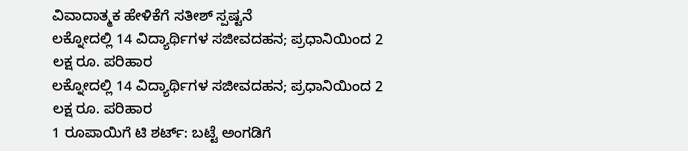ವಿವಾದಾತ್ಮಕ ಹೇಳಿಕೆಗೆ ಸತೀಶ್ ಸ್ಪಷ್ಟನೆ
ಲಕ್ನೋದಲ್ಲಿ 14 ವಿದ್ಯಾರ್ಥಿಗಳ ಸಜೀವದಹನ; ಪ್ರಧಾನಿಯಿಂದ 2 ಲಕ್ಷ ರೂ. ಪರಿಹಾರ
ಲಕ್ನೋದಲ್ಲಿ 14 ವಿದ್ಯಾರ್ಥಿಗಳ ಸಜೀವದಹನ; ಪ್ರಧಾನಿಯಿಂದ 2 ಲಕ್ಷ ರೂ. ಪರಿಹಾರ
1 ರೂಪಾಯಿಗೆ ಟಿ ಶರ್ಟ್: ಬಟ್ಟೆ ಅಂಗಡಿಗೆ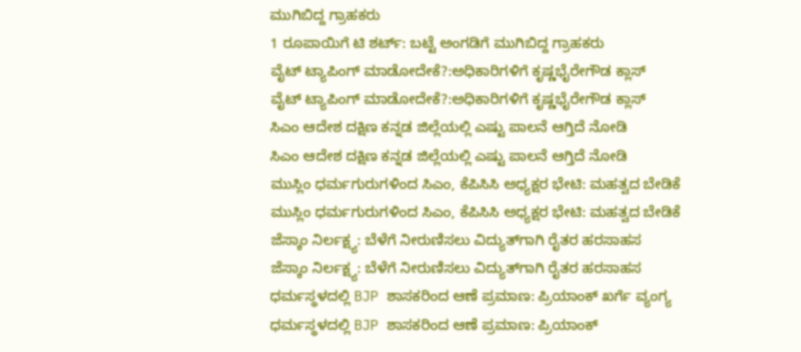ಮುಗಿಬಿದ್ದ ಗ್ರಾಹಕರು
1 ರೂಪಾಯಿಗೆ ಟಿ ಶರ್ಟ್: ಬಟ್ಟೆ ಅಂಗಡಿಗೆ ಮುಗಿಬಿದ್ದ ಗ್ರಾಹಕರು
ವೈಟ್ ಟ್ಯಾಪಿಂಗ್ ಮಾಡೋದೇಕೆ?:ಅಧಿಕಾರಿಗಳಿಗೆ ಕೃಷ್ಣಭೈರೇಗೌಡ ಕ್ಲಾಸ್
ವೈಟ್ ಟ್ಯಾಪಿಂಗ್ ಮಾಡೋದೇಕೆ?:ಅಧಿಕಾರಿಗಳಿಗೆ ಕೃಷ್ಣಭೈರೇಗೌಡ ಕ್ಲಾಸ್
ಸಿಎಂ ಆದೇಶ ದಕ್ಷಿಣ ಕನ್ನಡ ಜಿಲ್ಲೆಯಲ್ಲಿ ಎಷ್ಟು ಪಾಲನೆ ಆಗ್ತಿದೆ ನೋಡಿ
ಸಿಎಂ ಆದೇಶ ದಕ್ಷಿಣ ಕನ್ನಡ ಜಿಲ್ಲೆಯಲ್ಲಿ ಎಷ್ಟು ಪಾಲನೆ ಆಗ್ತಿದೆ ನೋಡಿ
ಮುಸ್ಲಿಂ ಧರ್ಮಗುರುಗಳಿಂದ ಸಿಎಂ, ಕೆಪಿಸಿಸಿ ಅಧ್ಯಕ್ಷರ ಭೇಟಿ: ಮಹತ್ವದ ಬೇಡಿಕೆ
ಮುಸ್ಲಿಂ ಧರ್ಮಗುರುಗಳಿಂದ ಸಿಎಂ, ಕೆಪಿಸಿಸಿ ಅಧ್ಯಕ್ಷರ ಭೇಟಿ: ಮಹತ್ವದ ಬೇಡಿಕೆ
ಜೆಸ್ಕಾಂ ನಿರ್ಲಕ್ಷ್ಯ: ಬೆಳೆಗೆ ನೀರುಣಿಸಲು ವಿದ್ಯುತ್‌ಗಾಗಿ ರೈತರ ಹರಸಾಹಸ
ಜೆಸ್ಕಾಂ ನಿರ್ಲಕ್ಷ್ಯ: ಬೆಳೆಗೆ ನೀರುಣಿಸಲು ವಿದ್ಯುತ್‌ಗಾಗಿ ರೈತರ ಹರಸಾಹಸ
ಧರ್ಮಸ್ಥಳದಲ್ಲಿ BJP ಶಾಸಕರಿಂದ ಆಣೆ ಪ್ರಮಾಣ: ಪ್ರಿಯಾಂಕ್ ಖರ್ಗೆ ವ್ಯಂಗ್ಯ
ಧರ್ಮಸ್ಥಳದಲ್ಲಿ BJP ಶಾಸಕರಿಂದ ಆಣೆ ಪ್ರಮಾಣ: ಪ್ರಿಯಾಂಕ್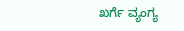ಖರ್ಗೆ ವ್ಯಂಗ್ಯ